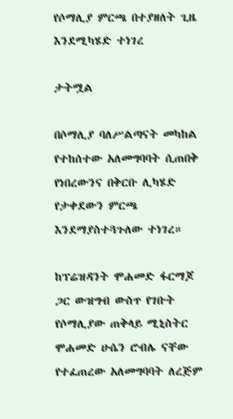የሶማሊያ ምርጫ በተያዘለት ጊዜ እንደሚካሄድ ተነገረ

ታትሟል

በሶማሊያ ባለሥልጣናት መካከል የተከሰተው አለመግባባት ሲጠበቅ የነበረውንና በቅርቡ ሊካሄድ የታቀደውን ምርጫ እንደማያስተጓጉለው ተነገረ።

ከፕሬዝዳንት ሞሐመድ ፋርማጆ ጋር ውዝግብ ውስጥ የገቡት የሶማሊያው ጠቅላይ ሚኒስትር ሞሐመድ ሁሴን ሮብሌ ናቸው የተፈጠረው አለመግባባት ለረጅም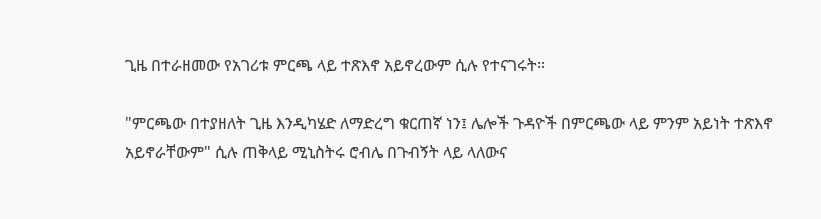ጊዜ በተራዘመው የአገሪቱ ምርጫ ላይ ተጽእኖ አይኖረውም ሲሉ የተናገሩት።

"ምርጫው በተያዘለት ጊዜ እንዲካሄድ ለማድረግ ቁርጠኛ ነን፤ ሌሎች ጉዳዮች በምርጫው ላይ ምንም አይነት ተጽእኖ አይኖራቸውም" ሲሉ ጠቅላይ ሚኒስትሩ ሮብሌ በጉብኝት ላይ ላለውና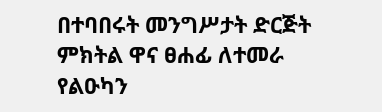በተባበሩት መንግሥታት ድርጅት ምክትል ዋና ፀሐፊ ለተመራ የልዑካን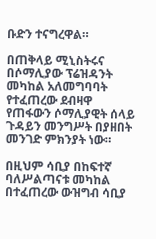ቡድን ተናግረዋል።

በጠቅላይ ሚኒስትሩና በሶማሊያው ፕሬዝዳንት መካከል አለመግባባት የተፈጠረው ደብዛዋ የጠፋውን ሶማሊያዊት ሰላይ ጉዳይን መንግሥት በያዘበት መንገድ ምክንያት ነው።

በዚህም ሳቢያ በከፍተኛ ባለሥልጣናቱ መካከል በተፈጠረው ውዝግብ ሳቢያ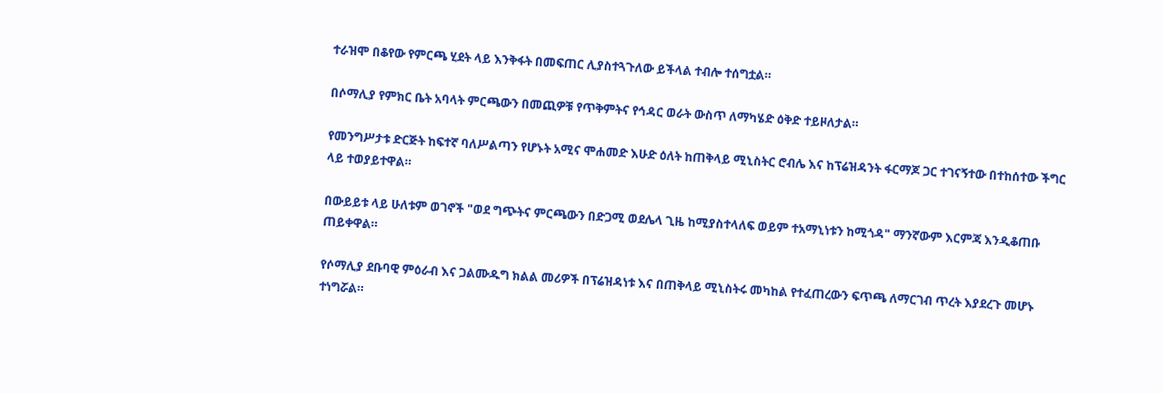ተራዝሞ በቆየው የምርጫ ሂደት ላይ እንቅፋት በመፍጠር ሊያስተጓጉለው ይችላል ተብሎ ተሰግቷል።

በሶማሊያ የምክር ቤት አባላት ምርጫውን በመጪዎቹ የጥቅምትና የኅዳር ወራት ውስጥ ለማካሄድ ዕቅድ ተይዞለታል።

የመንግሥታቱ ድርጅት ከፍተኛ ባለሥልጣን የሆኑት አሚና ሞሐመድ እሁድ ዕለት ከጠቅላይ ሚኒስትር ሮብሌ እና ከፕሬዝዳንት ፋርማጆ ጋር ተገናኝተው በተከሰተው ችግር ላይ ተወያይተዋል።

በውይይቱ ላይ ሁለቱም ወገኖች "ወደ ግጭትና ምርጫውን በድጋሚ ወደሌላ ጊዜ ከሚያስተላለፍ ወይም ተአማኒነቱን ከሚጎዳ" ማንኛውም እርምጃ እንዲቆጠቡ ጠይቀዋል።

የሶማሊያ ደቡባዊ ምዕራብ እና ጋልሙዱግ ክልል መሪዎች በፕሬዝዳነቱ እና በጠቅላይ ሚኒስትሩ መካከል የተፈጠረውን ፍጥጫ ለማርገብ ጥረት እያደረጉ መሆኑ ተነግሯል።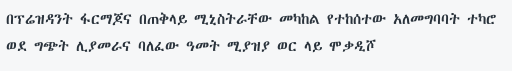በፕሬዝዳንት ፋርማጆና በጠቅላይ ሚኒስትራቸው መካከል የተከሰተው አለመግባባት ተካሮ ወደ ግጭት ሊያመራና ባለፈው ዓመት ሚያዝያ ወር ላይ ሞቃዲሾ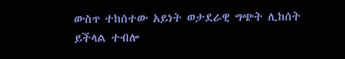ውስጥ ተከሰተው አይነት ወታደራዊ ግጭት ሊከሰት ይችላል ተብሎ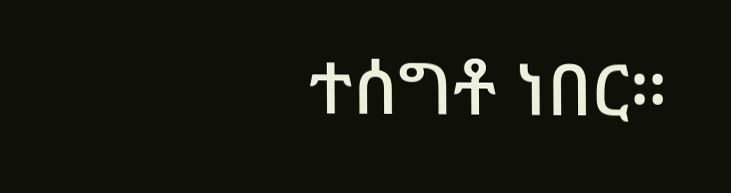ተሰግቶ ነበር።